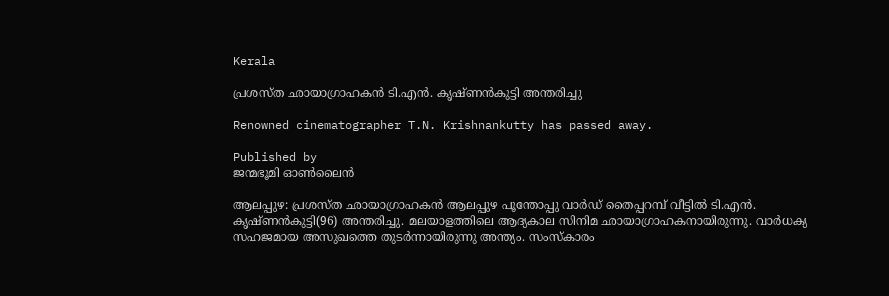Kerala

പ്രശസ്ത ഛായാഗ്രാഹകന്‍ ടി.എന്‍. കൃഷ്ണന്‍കുട്ടി അന്തരിച്ചു

Renowned cinematographer T.N. Krishnankutty has passed away.

Published by
ജന്മഭൂമി ഓണ്‍ലൈന്‍

ആലപ്പുഴ: പ്രശസ്ത ഛായാഗ്രാഹകന്‍ ആലപ്പുഴ പൂന്തോപ്പു വാര്‍ഡ് തൈപ്പറമ്പ് വീട്ടില്‍ ടി.എന്‍. കൃഷ്ണന്‍കുട്ടി(96) അന്തരിച്ചു. മലയാളത്തിലെ ആദ്യകാല സിനിമ ഛായാഗ്രാഹകനായിരുന്നു. വാര്‍ധക്യ സഹജമായ അസുഖത്തെ തുടര്‍ന്നായിരുന്നു അന്ത്യം. സംസ്‌കാരം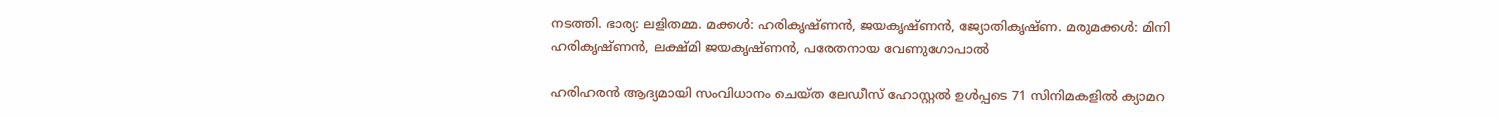നടത്തി. ഭാര്യ: ലളിതമ്മ. മക്കള്‍: ഹരികൃഷ്ണന്‍, ജയകൃഷ്ണന്‍, ജ്യോതികൃഷ്ണ. മരുമക്കള്‍: മിനി ഹരികൃഷ്ണന്‍, ലക്ഷ്മി ജയകൃഷ്ണന്‍, പരേതനായ വേണുഗോപാല്‍

ഹരിഹരന്‍ ആദ്യമായി സംവിധാനം ചെയ്ത ലേഡീസ് ഹോസ്റ്റല്‍ ഉള്‍പ്പടെ 71 സിനിമകളില്‍ ക്യാമറ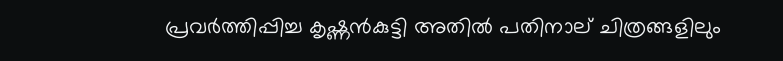പ്രവര്‍ത്തിപ്പിച്ച കൃഷ്ണന്‍കുട്ടി അതില്‍ പതിനാല് ചിത്രങ്ങളിലും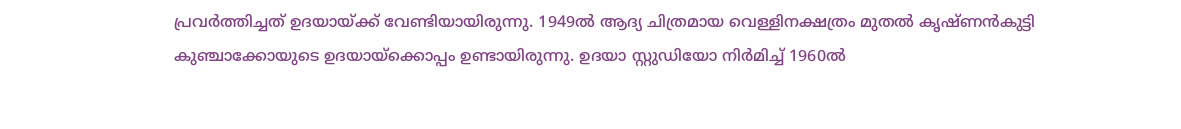പ്രവര്‍ത്തിച്ചത് ഉദയായ്‌ക്ക് വേണ്ടിയായിരുന്നു. 1949ല്‍ ആദ്യ ചിത്രമായ വെള്ളിനക്ഷത്രം മുതല്‍ കൃഷ്ണന്‍കുട്ടി കുഞ്ചാക്കോയുടെ ഉദയായ്‌ക്കൊപ്പം ഉണ്ടായിരുന്നു. ഉദയാ സ്റ്റുഡിയോ നിര്‍മിച്ച് 1960ല്‍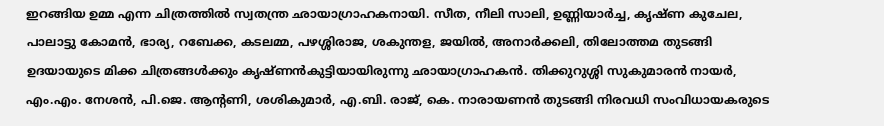ഇറങ്ങിയ ഉമ്മ എന്ന ചിത്രത്തില്‍ സ്വതന്ത്ര ഛായാഗ്രാഹകനായി. സീത, നീലി സാലി, ഉണ്ണിയാര്‍ച്ച, കൃഷ്ണ കുചേല, പാലാട്ടു കോമന്‍, ഭാര്യ, റബേക്ക, കടലമ്മ, പഴശ്ശിരാജ, ശകുന്തള, ജയില്‍, അനാര്‍ക്കലി, തിലോത്തമ തുടങ്ങി ഉദയായുടെ മിക്ക ചിത്രങ്ങള്‍ക്കും കൃഷ്ണന്‍കുട്ടിയായിരുന്നു ഛായാഗ്രാഹകന്‍. തിക്കുറുശ്ശി സുകുമാരന്‍ നായര്‍, എം.എം. നേശന്‍, പി.ജെ. ആന്റണി, ശശികുമാര്‍, എ.ബി. രാജ്, കെ. നാരായണന്‍ തുടങ്ങി നിരവധി സംവിധായകരുടെ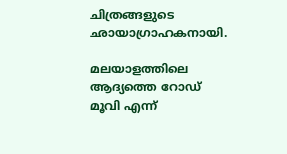ചിത്രങ്ങളുടെ ഛായാഗ്രാഹകനായി.

മലയാളത്തിലെ ആദ്യത്തെ റോഡ് മൂവി എന്ന്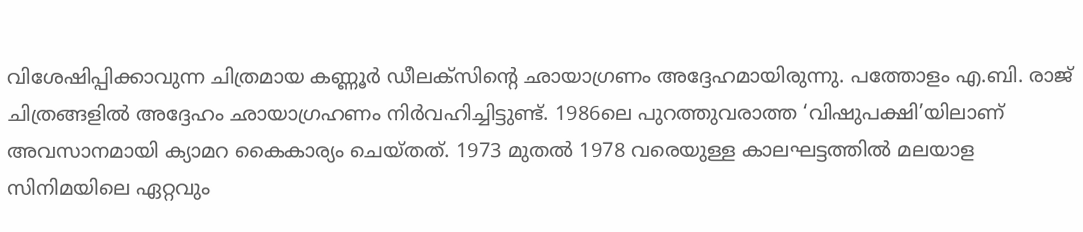വിശേഷിപ്പിക്കാവുന്ന ചിത്രമായ കണ്ണൂര്‍ ഡീലക്‌സിന്റെ ഛായാഗ്രണം അദ്ദേഹമായിരുന്നു. പത്തോളം എ.ബി. രാജ് ചിത്രങ്ങളില്‍ അദ്ദേഹം ഛായാഗ്രഹണം നിര്‍വഹിച്ചിട്ടുണ്ട്. 1986ലെ പുറത്തുവരാത്ത ‘വിഷുപക്ഷി’യിലാണ് അവസാനമായി ക്യാമറ കൈകാര്യം ചെയ്തത്. 1973 മുതല്‍ 1978 വരെയുള്ള കാലഘട്ടത്തില്‍ മലയാള സിനിമയിലെ ഏറ്റവും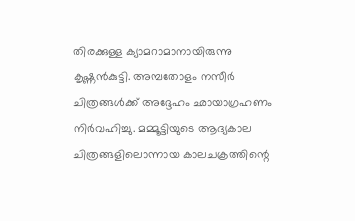തിരക്കുള്ള ക്യാമറാമാനായിരുന്നു കൃഷ്ണന്‍കുട്ടി. അമ്പതോളം നസീര്‍ ചിത്രങ്ങള്‍ക്ക് അദ്ദേഹം ഛായാഗ്രഹണം നിര്‍വഹിച്ചു. മമ്മൂട്ടിയുടെ ആദ്യകാല ചിത്രങ്ങളിലൊന്നായ കാലചക്രത്തിന്റെ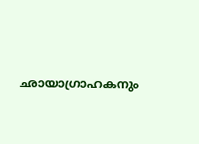ഛായാഗ്രാഹകനും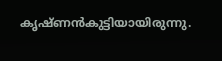കൃഷ്ണന്‍കുട്ടിയായിരുന്നു.